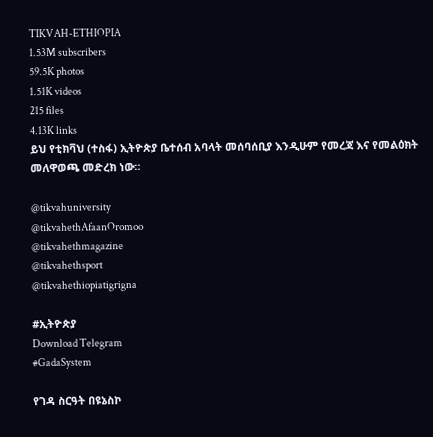TIKVAH-ETHIOPIA
1.53M subscribers
59.5K photos
1.51K videos
215 files
4.13K links
ይህ የቲክቫህ (ተስፋ) ኢትዮጵያ ቤተሰብ አባላት መሰባሰቢያ እንዲሁም የመረጃ እና የመልዕክት መለዋወጫ መድረክ ነው።

@tikvahuniversity
@tikvahethAfaanOromoo
@tikvahethmagazine
@tikvahethsport
@tikvahethiopiatigrigna

#ኢትዮጵያ
Download Telegram
#GadaSystem

የገዳ ስርዓት በዩኔስኮ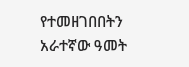የተመዘገበበትን አራተኛው ዓመት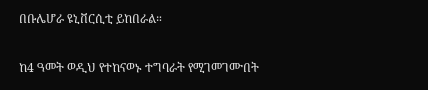በቡሌሆራ ዩኒቨርሲቲ ይከበራል።

ከ4 ዓመት ወዲህ የተከናወኑ ተግባራት የሚገመገሙበት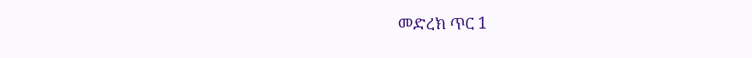መድረክ ጥር 1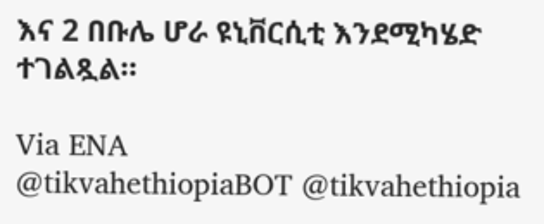እና 2 በቡሌ ሆራ ዩኒቨርሲቲ እንደሚካሄድ ተገልጿል።

Via ENA
@tikvahethiopiaBOT @tikvahethiopia